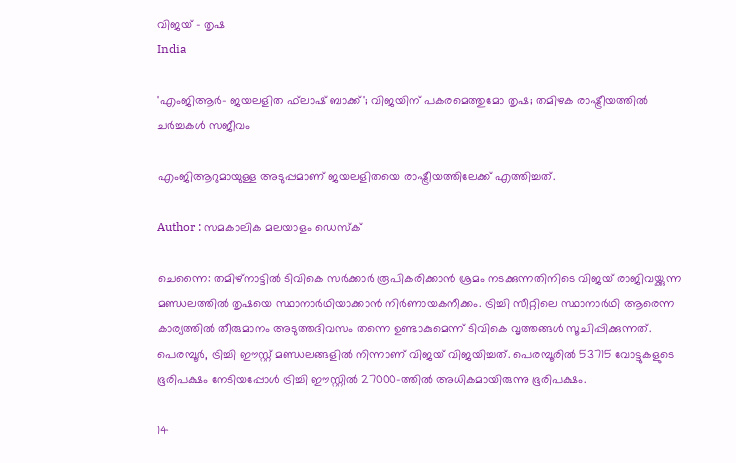വിജയ് - തൃഷ
India

'എംജിആര്‍- ജയലളിത ഫ്‌ലാഷ് ബാക്ക്'; വിജയിന് പകരമെത്തുമോ തൃഷ; തമിഴക രാഷ്ട്രീയത്തില്‍ ചര്‍ച്ചകള്‍ സജീവം

എംജിആറുമായുള്ള അടുപ്പമാണ് ജയലളിതയെ രാഷ്ട്രീയത്തിലേക്ക് എത്തിച്ചത്.

Author : സമകാലിക മലയാളം ഡെസ്ക്

ചെന്നൈ: തമിഴ്‌നാട്ടില്‍ ടിവികെ സര്‍ക്കാര്‍ രൂപികരിക്കാന്‍ ശ്രമം നടക്കുന്നതിനിടെ വിജയ് രാജിവയ്ക്കുന്ന മണ്ഡലത്തില്‍ തൃഷയെ സ്ഥാനാര്‍ഥിയാക്കാന്‍ നിര്‍ണായകനീക്കം. ട്രിച്ചി സീറ്റിലെ സ്ഥാനാര്‍ഥി ആരെന്ന കാര്യത്തില്‍ തീരുമാനം അടുത്തദിവസം തന്നെ ഉണ്ടാകുമെന്ന് ടിവികെ വൃത്തങ്ങള്‍ സൂചിപ്പിക്കുന്നത്. പെരമ്പൂര്‍, ട്രിച്ചി ഈസ്റ്റ് മണ്ഡലങ്ങളില്‍ നിന്നാണ് വിജയ് വിജയിച്ചത്. പെരമ്പൂരില്‍ 53715 വോട്ടുകളുടെ ഭൂരിപക്ഷം നേടിയപ്പോള്‍ ട്രിച്ചി ഈസ്റ്റില്‍ 27000-ത്തില്‍ അധികമായിരുന്നു ഭൂരിപക്ഷം.

14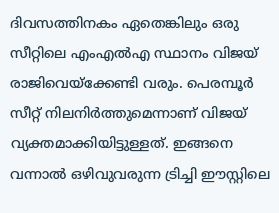ദിവസത്തിനകം ഏതെങ്കിലും ഒരു സീറ്റിലെ എംഎല്‍എ സ്ഥാനം വിജയ് രാജിവെയ്ക്കേണ്ടി വരും. പെരമ്പൂര്‍ സീറ്റ് നിലനിര്‍ത്തുമെന്നാണ് വിജയ് വ്യക്തമാക്കിയിട്ടുള്ളത്. ഇങ്ങനെ വന്നാല്‍ ഒഴിവുവരുന്ന ട്രിച്ചി ഈസ്റ്റിലെ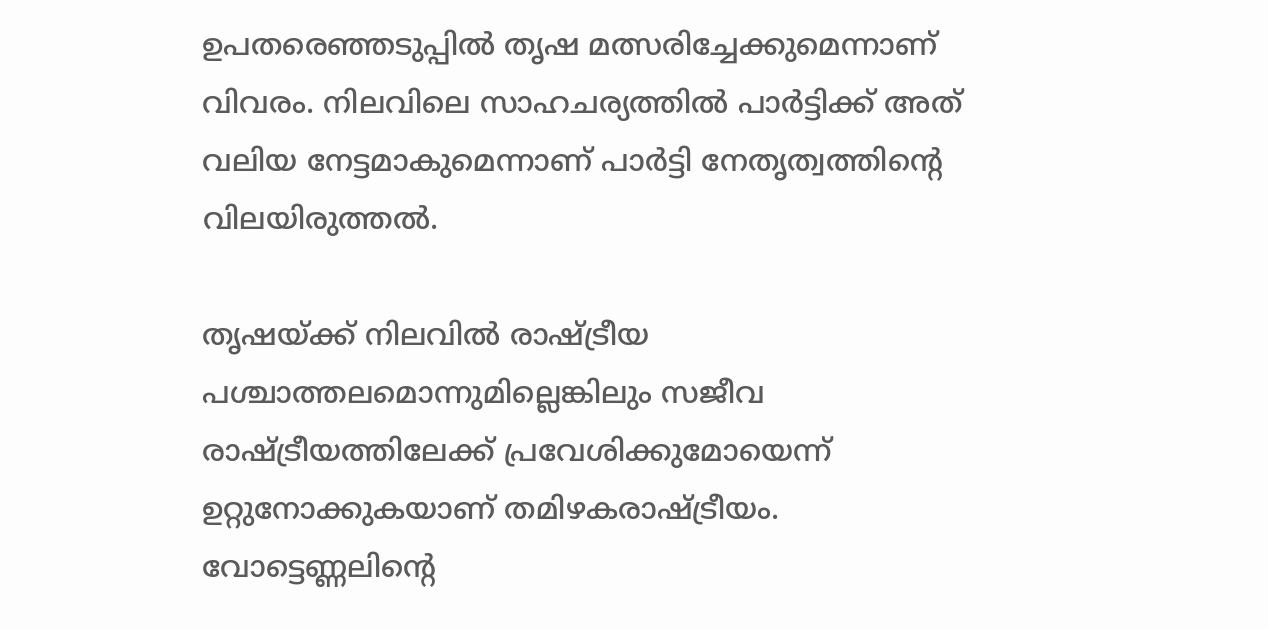ഉപതരെഞ്ഞടുപ്പില്‍ തൃഷ മത്സരിച്ചേക്കുമെന്നാണ് വിവരം. നിലവിലെ സാഹചര്യത്തില്‍ പാര്‍ട്ടിക്ക് അത് വലിയ നേട്ടമാകുമെന്നാണ് പാര്‍ട്ടി നേതൃത്വത്തിന്റെ വിലയിരുത്തല്‍.

തൃഷയ്ക്ക് നിലവില്‍ രാഷ്ട്രീയ പശ്ചാത്തലമൊന്നുമില്ലെങ്കിലും സജീവ രാഷ്ട്രീയത്തിലേക്ക് പ്രവേശിക്കുമോയെന്ന് ഉറ്റുനോക്കുകയാണ് തമിഴകരാഷ്ട്രീയം. വോട്ടെണ്ണലിന്റെ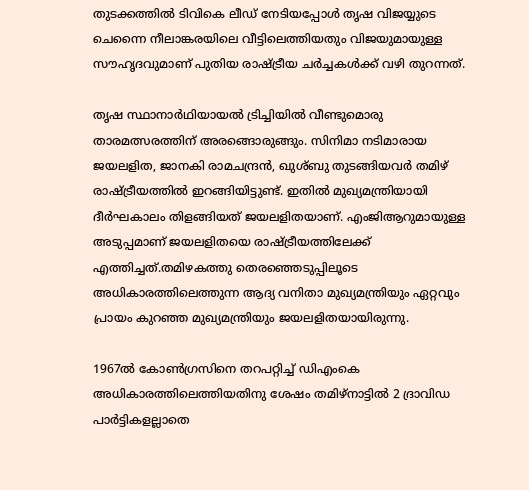തുടക്കത്തില്‍ ടിവികെ ലീഡ് നേടിയപ്പോള്‍ തൃഷ വിജയ്യുടെ ചെന്നൈ നീലാങ്കരയിലെ വീട്ടിലെത്തിയതും വിജയുമായുള്ള സൗഹൃദവുമാണ് പുതിയ രാഷ്ട്രീയ ചര്‍ച്ചകള്‍ക്ക് വഴി തുറന്നത്.

തൃഷ സ്ഥാനാര്‍ഥിയായല്‍ ട്രിച്ചിയില്‍ വീണ്ടുമൊരു താരമത്സരത്തിന് അരങ്ങൊരുങ്ങും. സിനിമാ നടിമാരായ ജയലളിത, ജാനകി രാമചന്ദ്രന്‍, ഖുശ്ബു തുടങ്ങിയവര്‍ തമിഴ് രാഷ്ട്രീയത്തില്‍ ഇറങ്ങിയിട്ടുണ്ട്. ഇതില്‍ മുഖ്യമന്ത്രിയായി ദീര്‍ഘകാലം തിളങ്ങിയത് ജയലളിതയാണ്. എംജിആറുമായുള്ള അടുപ്പമാണ് ജയലളിതയെ രാഷ്ട്രീയത്തിലേക്ക് എത്തിച്ചത്.തമിഴകത്തു തെരഞ്ഞെടുപ്പിലൂടെ അധികാരത്തിലെത്തുന്ന ആദ്യ വനിതാ മുഖ്യമന്ത്രിയും ഏറ്റവും പ്രായം കുറഞ്ഞ മുഖ്യമന്ത്രിയും ജയലളിതയായിരുന്നു.

1967ല്‍ കോണ്‍ഗ്രസിനെ തറപറ്റിച്ച് ഡിഎംകെ അധികാരത്തിലെത്തിയതിനു ശേഷം തമിഴ്‌നാട്ടില്‍ 2 ദ്രാവിഡ പാര്‍ട്ടികളല്ലാതെ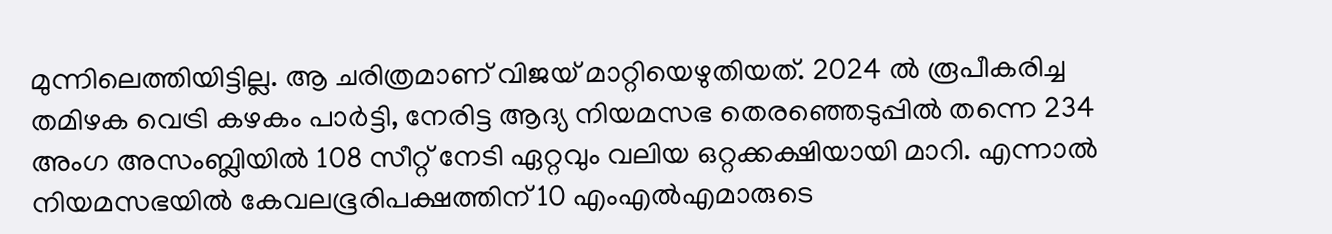മുന്നിലെത്തിയിട്ടില്ല. ആ ചരിത്രമാണ് വിജയ് മാറ്റിയെഴുതിയത്. 2024 ല്‍ രൂപീകരിച്ച തമിഴക വെട്രി കഴകം പാര്‍ട്ടി, നേരിട്ട ആദ്യ നിയമസഭ തെരഞ്ഞെടുപ്പില്‍ തന്നെ 234 അംഗ അസംബ്ലിയില്‍ 108 സീറ്റ് നേടി ഏറ്റവും വലിയ ഒറ്റക്കക്ഷിയായി മാറി. എന്നാല്‍ നിയമസഭയില്‍ കേവലഭൂരിപക്ഷത്തിന് 10 എംഎല്‍എമാരുടെ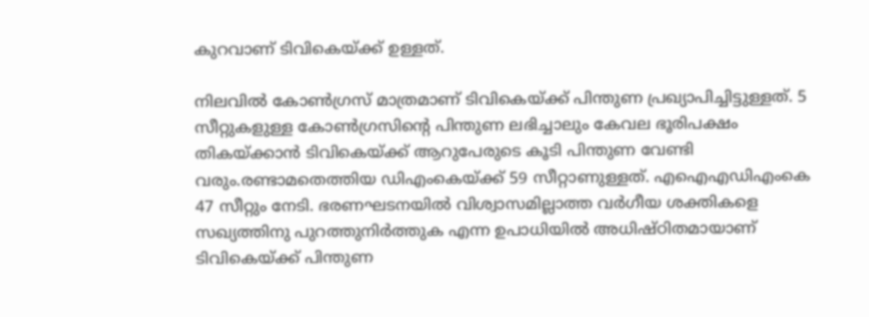കുറവാണ് ടിവികെയ്ക്ക് ഉള്ളത്.

നിലവിൽ കോൺഗ്രസ് മാത്രമാണ് ടിവികെയ്ക്ക് പിന്തുണ പ്രഖ്യാപിച്ചിട്ടുള്ളത്. 5 സീറ്റുകളുള്ള കോൺഗ്രസിന്റെ പിന്തുണ ലഭിച്ചാലും കേവല ഭൂരിപക്ഷം തികയ്ക്കാന്‍ ടിവികെയ്ക്ക് ആറുപേരുടെ കൂടി പിന്തുണ വേണ്ടി വരും.രണ്ടാമതെത്തിയ ഡിഎംകെയ്ക്ക് 59 സീറ്റാണുള്ളത്. എഐഎഡിഎംകെ 47 സീറ്റും നേടി. ഭരണഘടനയിൽ വിശ്വാസമില്ലാത്ത വർഗീയ ശക്തികളെ സഖ്യത്തിനു പുറത്തുനിർത്തുക എന്ന ഉപാധിയിൽ അധിഷ്ഠിതമായാണ് ടിവികെയ്ക്ക് പിന്തുണ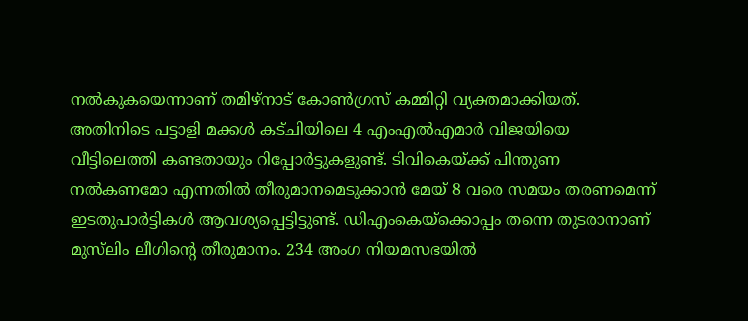നൽകുകയെന്നാണ് തമിഴ്നാട് കോൺഗ്രസ് കമ്മിറ്റി വ്യക്തമാക്കിയത്. അതിനിടെ പട്ടാളി മക്കൾ കട്ചിയിലെ 4 എംഎൽഎമാർ വിജയിയെ വീട്ടിലെത്തി കണ്ടതായും റിപ്പോർട്ടുകളുണ്ട്. ടിവികെയ്ക്ക് പിന്തുണ നല്‍കണമോ എന്നതിൽ തീരുമാനമെടുക്കാൻ മേയ് 8 വരെ സമയം തരണമെന്ന് ഇടതുപാർട്ടികൾ ആവശ്യപ്പെട്ടിട്ടുണ്ട്. ഡിഎംകെയ്ക്കൊപ്പം തന്നെ തുടരാനാണ് മുസ്‍ലിം ലീഗിന്റെ തീരുമാനം. 234 അംഗ നിയമസഭയിൽ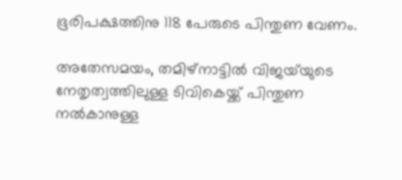ഭൂരിപക്ഷത്തിനു 118 പേരുടെ പിന്തുണ വേണം.

അതേസമയം, തമിഴ്നാട്ടിൽ വിജയ്‌യുടെ നേതൃത്വത്തിലുള്ള ടിവികെയ്ക്ക് പിന്തുണ നൽകാനുള്ള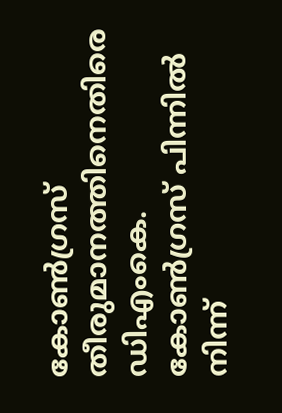കോൺഗ്രസ് തീരുമാനത്തിനെതിരെ ഡിഎംകെ. കോൺഗ്രസ് പിന്നിൽ നിന്ന്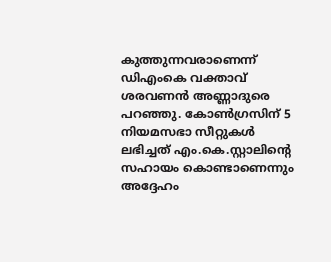കുത്തുന്നവരാണെന്ന് ഡിഎംകെ വക്താവ് ശരവണൻ അണ്ണാദുരെ പറഞ്ഞു. കോൺഗ്രസിന് 5 നിയമസഭാ സീറ്റുകൾ ലഭിച്ചത് എം.കെ.സ്റ്റാലിന്റെ സഹായം കൊണ്ടാണെന്നും അദ്ദേഹം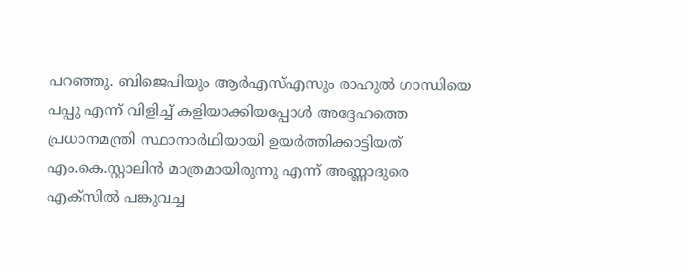പറഞ്ഞു. ബിജെപിയും ആർഎസ്എസും രാഹുൽ ഗാന്ധിയെ പപ്പു എന്ന് വിളിച്ച് കളിയാക്കിയപ്പോൾ അദ്ദേഹത്തെ പ്രധാനമന്ത്രി സ്ഥാനാർഥിയായി ഉയർത്തിക്കാട്ടിയത് എം.കെ.സ്റ്റാലിൻ മാത്രമായിരുന്നു എന്ന് അണ്ണാദുരെ എക്സിൽ പങ്കുവച്ച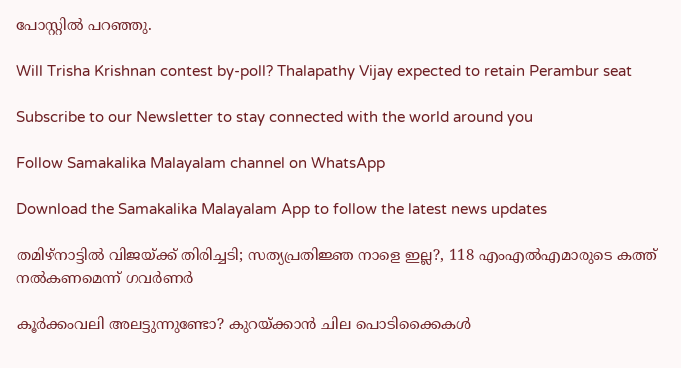പോസ്റ്റിൽ പറഞ്ഞു.

Will Trisha Krishnan contest by-poll? Thalapathy Vijay expected to retain Perambur seat

Subscribe to our Newsletter to stay connected with the world around you

Follow Samakalika Malayalam channel on WhatsApp

Download the Samakalika Malayalam App to follow the latest news updates

തമിഴ്‌നാട്ടില്‍ വിജയ്ക്ക് തിരിച്ചടി; സത്യപ്രതിജ്ഞ നാളെ ഇല്ല?, 118 എംഎല്‍എമാരുടെ കത്ത് നല്‍കണമെന്ന് ഗവര്‍ണര്‍

കൂർക്കംവലി അലട്ടുന്നുണ്ടോ? കുറയ്ക്കാൻ ചില പൊടിക്കൈകൾ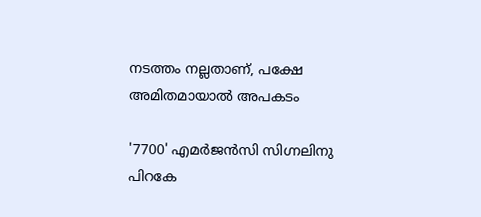നടത്തം നല്ലതാണ്, പക്ഷേ അമിതമായാൽ അപകടം

'7700' എമർജന്‍സി സിഗ്നലിനു പിറകേ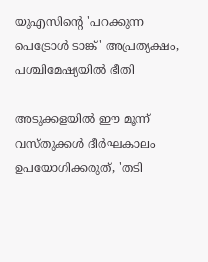യുഎസിന്റെ 'പറക്കുന്ന പെട്രോള്‍ ടാങ്ക്' അപ്രത്യക്ഷം, പശ്ചിമേഷ്യയില്‍ ഭീതി

അടുക്കളയിൽ ഈ മൂന്ന് വസ്തുക്കൾ ദീർഘകാലം ഉപയോഗിക്കരുത്, 'തടി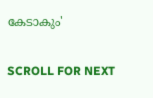കേടാകും'

SCROLL FOR NEXT